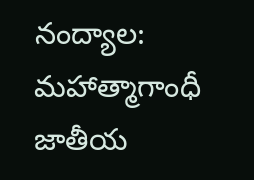నంద్యాల: మహాత్మాగాంధీ జాతీయ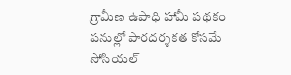గ్రామీణ ఉపాధి హామీ పథకం పనుల్లో పారదర్శకత కోసమే సోసియల్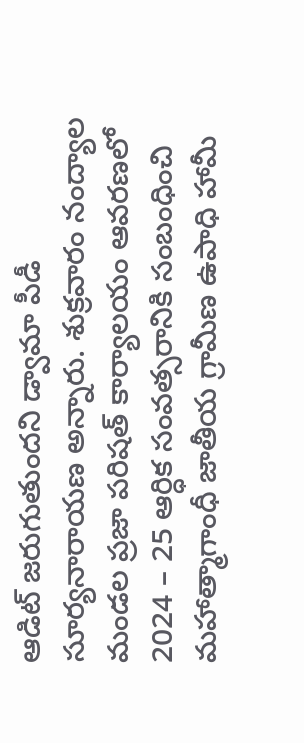ఆడిట్ జరుగుతుందని డ్వామా పీడీ సూర్యనారాయణ అన్నారు. శుక్రవారం నంద్యాల మండల ప్రజా పరిషత్ కార్యాలయం ఆవరణలో 2024 – 25 ఆర్ధిక సంవత్సరానికి సంబంధించి మహాత్మాగాంధీ జాతీయ గ్రామీణ ఉపాధి హామీ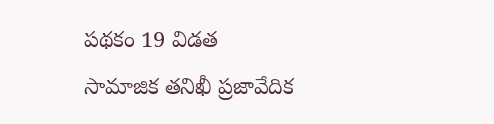పథకం 19 విడత సామాజిక తనిఖీ ప్రజావేదిక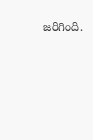జరిగింది.